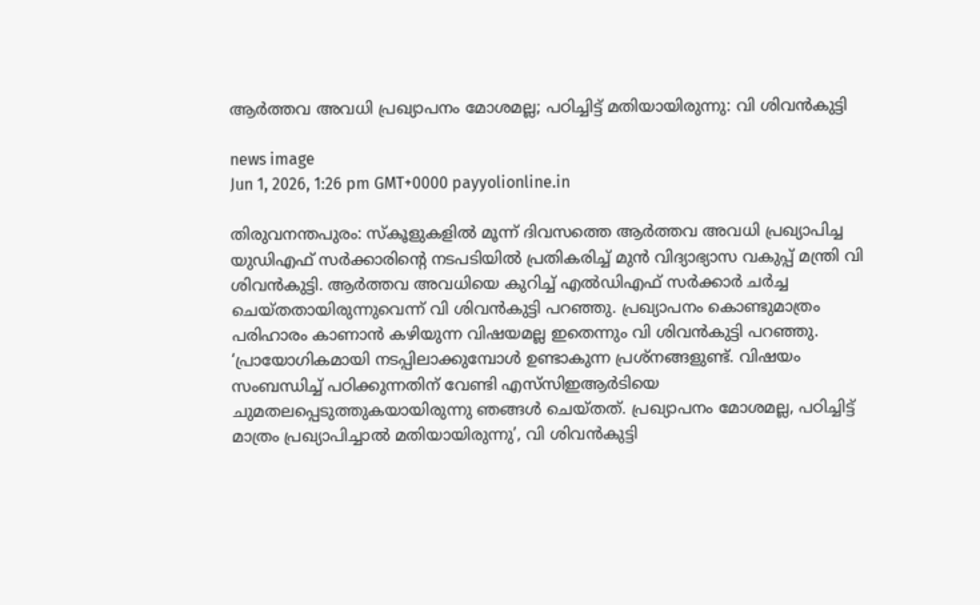ആർത്തവ അവധി പ്രഖ്യാപനം മോശമല്ല; പഠിച്ചിട്ട് മതിയായിരുന്നു: വി ശിവൻകുട്ടി

news image
Jun 1, 2026, 1:26 pm GMT+0000 payyolionline.in

തിരുവനന്തപുരം: സ്കൂളുകളിൽ മൂന്ന് ദിവസത്തെ ആർത്തവ അവധി പ്രഖ്യാപിച്ച യുഡിഎഫ് സർക്കാരിന്റെ നടപടിയിൽ പ്രതികരിച്ച് മുൻ വിദ്യാഭ്യാസ വകുപ്പ് മന്ത്രി വി ശിവൻകുട്ടി. ആർത്തവ അവധിയെ കുറിച്ച് എൽഡിഎഫ് സർക്കാർ ചർച്ച ചെയ്തതായിരുന്നുവെന്ന് വി ശിവൻകുട്ടി പറഞ്ഞു. പ്രഖ്യാപനം കൊണ്ടുമാത്രം പരിഹാരം കാണാൻ കഴിയുന്ന വിഷയമല്ല ഇതെന്നും വി ശിവൻകുട്ടി പറഞ്ഞു.
‘പ്രായോഗികമായി നടപ്പിലാക്കുമ്പോൾ ഉണ്ടാകുന്ന പ്രശ്‌നങ്ങളുണ്ട്. വിഷയം സംബന്ധിച്ച് പഠിക്കുന്നതിന് വേണ്ടി എസ്‌സിഇആർടിയെ ചുമതലപ്പെടുത്തുകയായിരുന്നു ഞങ്ങൾ ചെയ്തത്. പ്രഖ്യാപനം മോശമല്ല, പഠിച്ചിട്ട് മാത്രം പ്രഖ്യാപിച്ചാൽ മതിയായിരുന്നു’, വി ശിവൻകുട്ടി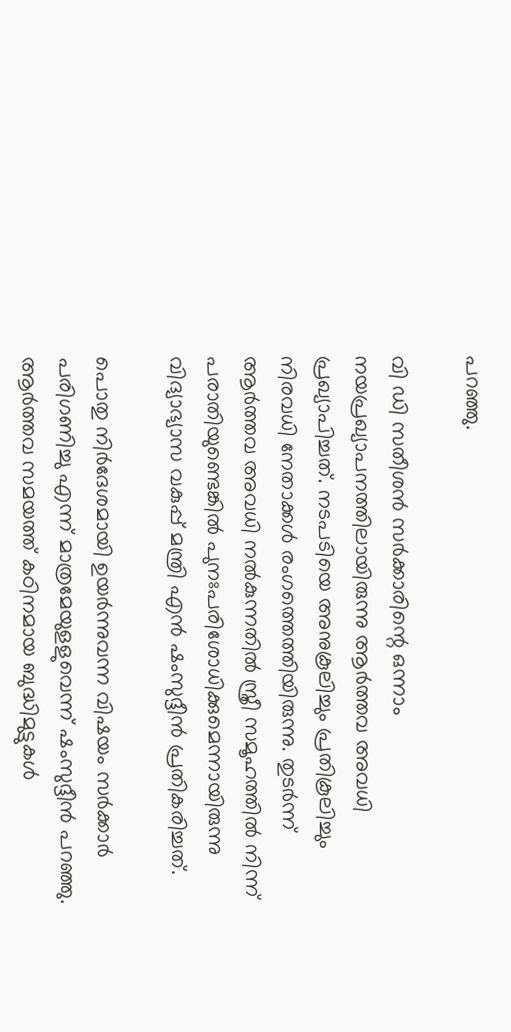പറഞ്ഞു.

വി ഡി സതീശൻ സർക്കാരിന്റെ ഒന്നാം നയപ്രഖ്യാപനത്തിലായിരുന്നു ആർത്തവ അവധി പ്രഖ്യാപിച്ചത്. നടപടിയെ അനുകൂലിച്ചും പ്രതികൂലിച്ചും നിരവധി നേതാക്കൾ രംഗത്തെത്തിയിരുന്നു. തുടർന്ന് ആർത്തവ അവധി നൽകുന്നതിൽ സ്ത്രീ സമൂഹത്തിൽ നിന്ന് പരാതിയുണ്ടെങ്കിൽ പുനഃപരിശോധിക്കുമെന്നായിരുന്നു വിദ്യാഭ്യാസ വകുപ്പ് മന്ത്രി എൻ ഷംസുദ്ദീൻ പ്രതികരിച്ചത്.

പൊതു നിർദേശമായി ഉയർന്നുവന്ന വിഷയം സർക്കാർ പരിഗണിച്ചു എന്ന് മാത്രമേയുളളുവെന്ന് ഷംസുദ്ദീൻ പറഞ്ഞു. ആർത്തവ സമയത്ത് കഠിനമായ ബുദ്ധിമുട്ടുകൾ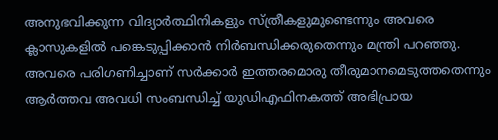അനുഭവിക്കുന്ന വിദ്യാർത്ഥിനികളും സ്ത്രീകളുമുണ്ടെന്നും അവരെ ക്ലാസുകളിൽ പങ്കെടുപ്പിക്കാൻ നിർബന്ധിക്കരുതെന്നും മന്ത്രി പറഞ്ഞു. അവരെ പരിഗണിച്ചാണ് സർക്കാർ ഇത്തരമൊരു തീരുമാനമെടുത്തതെന്നും ആർത്തവ അവധി സംബന്ധിച്ച് യുഡിഎഫിനകത്ത് അഭിപ്രായ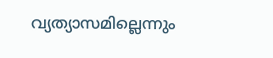വ്യത്യാസമില്ലെന്നും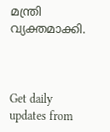മന്ത്രി വ്യക്തമാക്കി.



Get daily updates from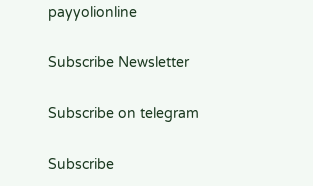payyolionline

Subscribe Newsletter

Subscribe on telegram

Subscribe